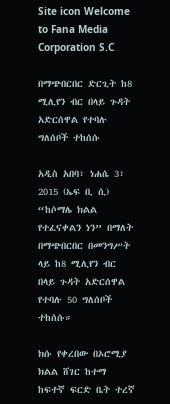Site icon Welcome to Fana Media Corporation S.C

በማጭበርበር ድርጊት ከ8 ሚሊየን ብር በላይ ጉዳት አድርሰዋል የተባሉ ግለሰቦች ተከሰሱ

አዲስ አበባ፣ ነሐሴ 3፣ 2015 (ኤፍ ቢ ሲ) “ከሶማሌ ክልል የተፈናቀልን ነን” በማለት በማጭበርበር በመንግሥት ላይ ከ8 ሚሊየን ብር በላይ ጉዳት አድርሰዋል የተባሉ 50 ግለሰቦች ተከሰሱ።

ክሱ የቀረበው በኦሮሚያ ክልል ሸገር ከተማ ከፍተኛ ፍርድ ቤት ተረኛ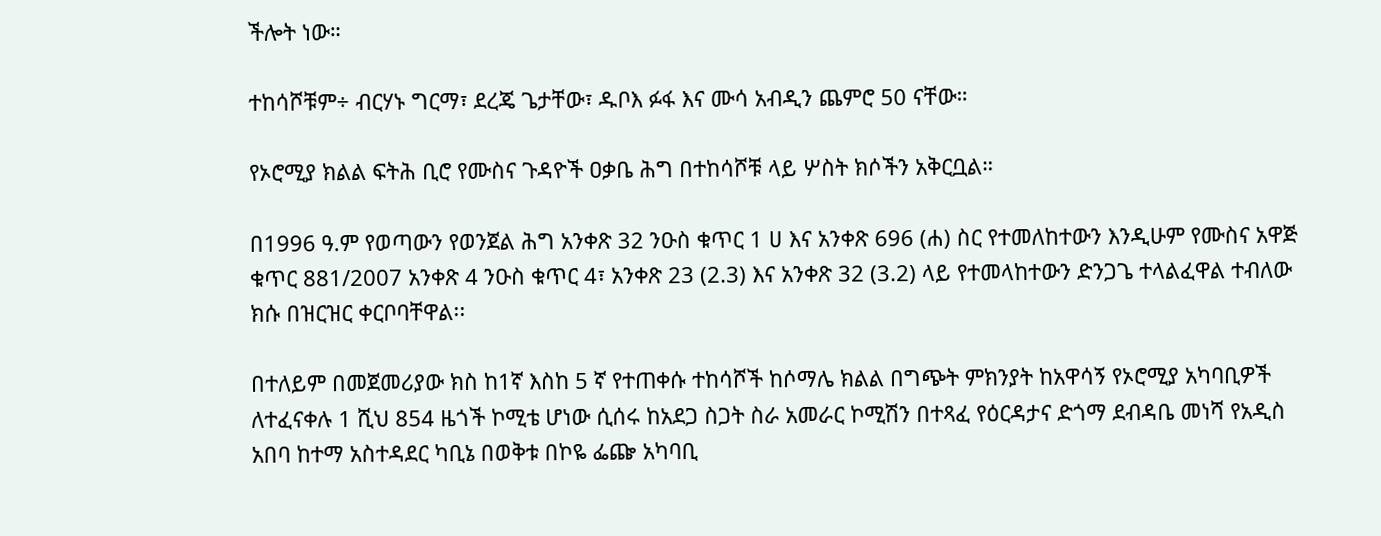ችሎት ነው።

ተከሳሾቹም÷ ብርሃኑ ግርማ፣ ደረጄ ጌታቸው፣ ዱቦእ ፉፋ እና ሙሳ አብዲን ጨምሮ 50 ናቸው።

የኦሮሚያ ክልል ፍትሕ ቢሮ የሙስና ጉዳዮች ዐቃቤ ሕግ በተከሳሾቹ ላይ ሦስት ክሶችን አቅርቧል።

በ1996 ዓ.ም የወጣውን የወንጀል ሕግ አንቀጽ 32 ንዑስ ቁጥር 1 ሀ እና አንቀጽ 696 (ሐ) ስር የተመለከተውን እንዲሁም የሙስና አዋጅ ቁጥር 881/2007 አንቀጽ 4 ንዑስ ቁጥር 4፣ አንቀጽ 23 (2.3) እና አንቀጽ 32 (3.2) ላይ የተመላከተውን ድንጋጌ ተላልፈዋል ተብለው ክሱ በዝርዝር ቀርቦባቸዋል፡፡

በተለይም በመጀመሪያው ክስ ከ1ኛ እስከ 5 ኛ የተጠቀሱ ተከሳሾች ከሶማሌ ክልል በግጭት ምክንያት ከአዋሳኝ የኦሮሚያ አካባቢዎች ለተፈናቀሉ 1 ሺህ 854 ዜጎች ኮሚቴ ሆነው ሲሰሩ ከአደጋ ስጋት ስራ አመራር ኮሚሽን በተጻፈ የዕርዳታና ድጎማ ደብዳቤ መነሻ የአዲስ አበባ ከተማ አስተዳደር ካቢኔ በወቅቱ በኮዬ ፌጬ አካባቢ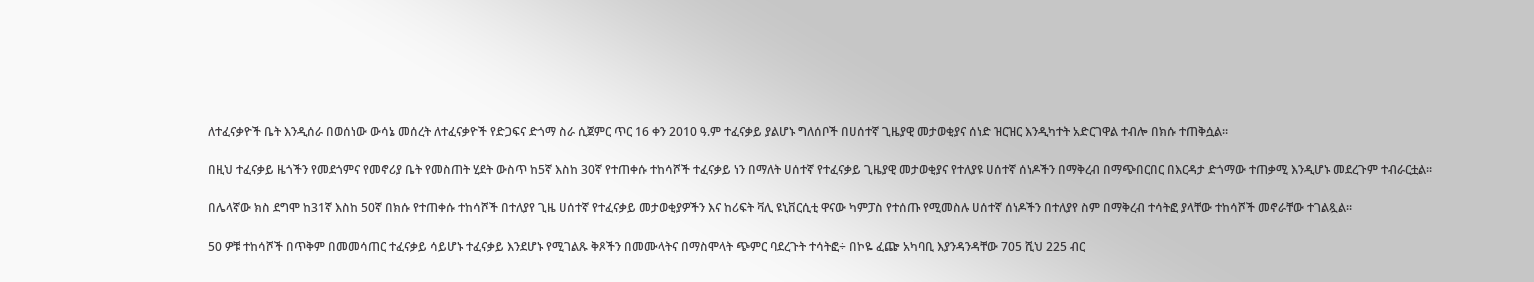ለተፈናቃዮች ቤት እንዲሰራ በወሰነው ውሳኔ መሰረት ለተፈናቃዮች የድጋፍና ድጎማ ስራ ሲጀምር ጥር 16 ቀን 2010 ዓ.ም ተፈናቃይ ያልሆኑ ግለሰቦች በሀሰተኛ ጊዜያዊ መታወቂያና ሰነድ ዝርዝር እንዲካተት አድርገዋል ተብሎ በክሱ ተጠቅሷል።

በዚህ ተፈናቃይ ዜጎችን የመደጎምና የመኖሪያ ቤት የመስጠት ሂደት ውስጥ ከ5ኛ እስከ 30ኛ የተጠቀሱ ተከሳሾች ተፈናቃይ ነን በማለት ሀሰተኛ የተፈናቃይ ጊዜያዊ መታወቂያና የተለያዩ ሀሰተኛ ሰነዶችን በማቅረብ በማጭበርበር በእርዳታ ድጎማው ተጠቃሚ እንዲሆኑ መደረጉም ተብራርቷል፡፡

በሌላኛው ክስ ደግሞ ከ31ኛ እስከ 50ኛ በክሱ የተጠቀሱ ተከሳሾች በተለያየ ጊዜ ሀሰተኛ የተፈናቃይ መታወቂያዎችን እና ከሪፍት ቫሊ ዩኒቨርሲቲ ዋናው ካምፓስ የተሰጡ የሚመስሉ ሀሰተኛ ሰነዶችን በተለያየ ስም በማቅረብ ተሳትፎ ያላቸው ተከሳሾች መኖራቸው ተገልጿል፡፡

50 ዎቹ ተከሳሾች በጥቅም በመመሳጠር ተፈናቃይ ሳይሆኑ ተፈናቃይ እንደሆኑ የሚገልጹ ቅጾችን በመሙላትና በማስሞላት ጭምር ባደረጉት ተሳትፎ÷ በኮዬ ፈጬ አካባቢ እያንዳንዳቸው 705 ሺህ 225 ብር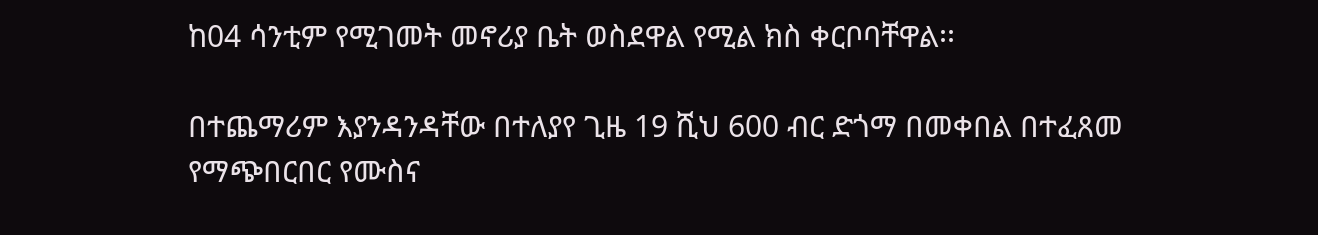ከ04 ሳንቲም የሚገመት መኖሪያ ቤት ወስደዋል የሚል ክስ ቀርቦባቸዋል፡፡

በተጨማሪም እያንዳንዳቸው በተለያየ ጊዜ 19 ሺህ 600 ብር ድጎማ በመቀበል በተፈጸመ የማጭበርበር የሙስና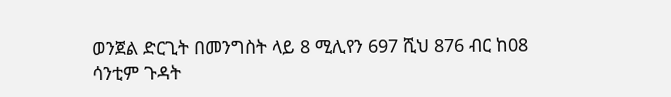ወንጀል ድርጊት በመንግስት ላይ 8 ሚሊየን 697 ሺህ 876 ብር ከ08 ሳንቲም ጉዳት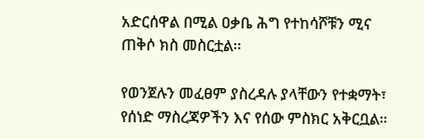አድርሰዋል በሚል ዐቃቤ ሕግ የተከሳሾቹን ሚና ጠቅሶ ክስ መስርቷል፡፡

የወንጀሉን መፈፀም ያስረዳሉ ያላቸውን የተቋማት፣ የሰነድ ማስረጃዎችን እና የሰው ምስክር አቅርቧል።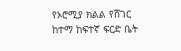የኦሮሚያ ክልል የሸገር ከተማ ከፍተኛ ፍርድ ቤት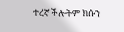ተረኛ ችሎትም ክሱን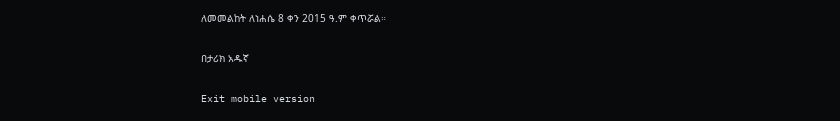ለመመልከት ለነሐሴ 8 ቀን 2015 ዓ.ም ቀጥሯል።

በታሪክ አዱኛ

Exit mobile version